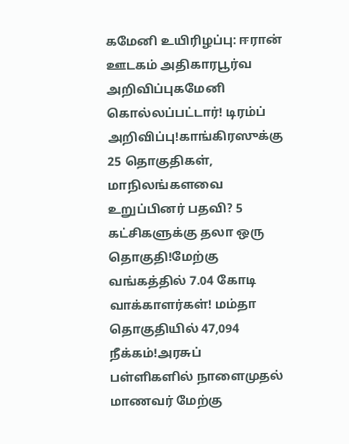கமேனி உயிரிழப்பு: ஈரான் ஊடகம் அதிகாரபூர்வ அறிவிப்புகமேனி கொல்லப்பட்டார்! டிரம்ப் அறிவிப்பு!காங்கிரஸுக்கு 25 தொகுதிகள், மாநிலங்களவை உறுப்பினர் பதவி? 5 கட்சிகளுக்கு தலா ஒரு தொகுதி!மேற்கு வங்கத்தில் 7.04 கோடி வாக்காளர்கள்! மம்தா தொகுதியில் 47,094 நீக்கம்!அரசுப் பள்ளிகளில் நாளைமுதல் மாணவர் மேற்கு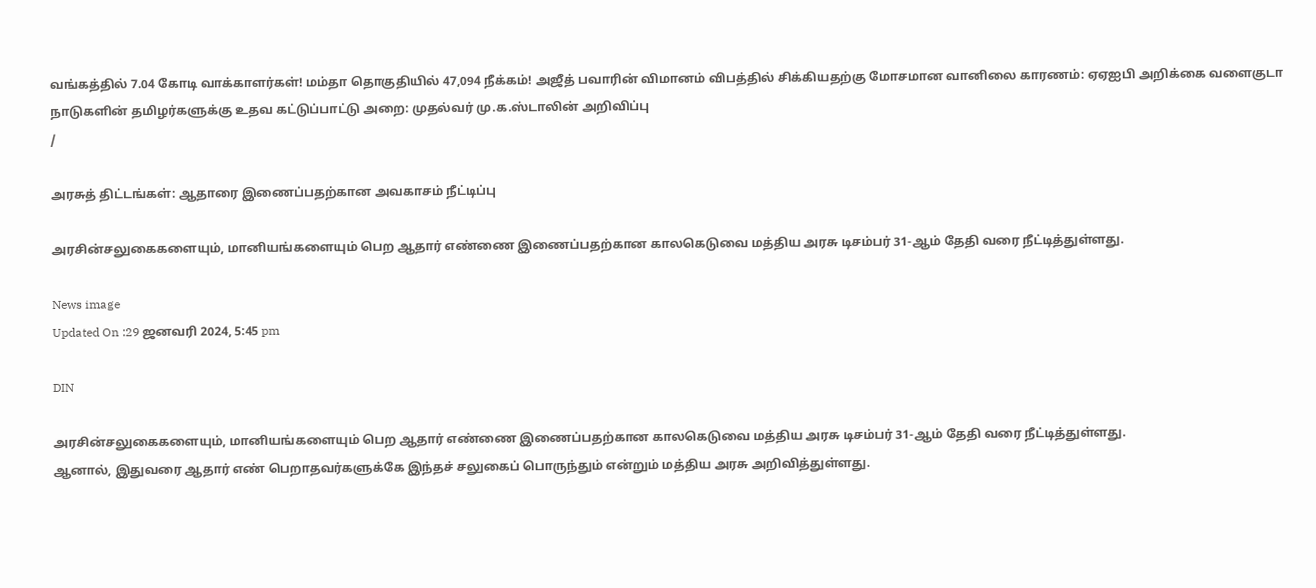வங்கத்தில் 7.04 கோடி வாக்காளர்கள்! மம்தா தொகுதியில் 47,094 நீக்கம்! அஜீத் பவாரின் விமானம் விபத்தில் சிக்கியதற்கு மோசமான வானிலை காரணம்: ஏஏஐபி அறிக்கை வளைகுடா நாடுகளின் தமிழர்களுக்கு உதவ கட்டுப்பாட்டு அறை: முதல்வர் மு.க.ஸ்டாலின் அறிவிப்பு
/

அரசுத் திட்டங்கள்: ஆதாரை இணைப்பதற்கான அவகாசம் நீட்டிப்பு

அரசின்சலுகைகளையும், மானியங்களையும் பெற ஆதார் எண்ணை இணைப்பதற்கான காலகெடுவை மத்திய அரசு டிசம்பர் 31-ஆம் தேதி வரை நீட்டித்துள்ளது.

News image
Updated On :29 ஜனவரி 2024, 5:45 pm

DIN

அரசின்சலுகைகளையும், மானியங்களையும் பெற ஆதார் எண்ணை இணைப்பதற்கான காலகெடுவை மத்திய அரசு டிசம்பர் 31-ஆம் தேதி வரை நீட்டித்துள்ளது.
ஆனால், இதுவரை ஆதார் எண் பெறாதவர்களுக்கே இந்தச் சலுகைப் பொருந்தும் என்றும் மத்திய அரசு அறிவித்துள்ளது.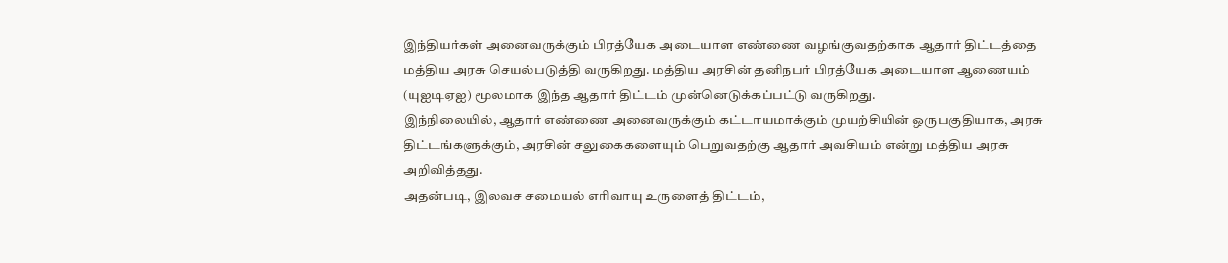இந்தியர்கள் அனைவருக்கும் பிரத்யேக அடையாள எண்ணை வழங்குவதற்காக ஆதார் திட்டத்தை மத்திய அரசு செயல்படுத்தி வருகிறது. மத்திய அரசின் தனிநபர் பிரத்யேக அடையாள ஆணையம்
(யுஐடிஏஐ) மூலமாக இந்த ஆதார் திட்டம் முன்னெடுக்கப்பட்டு வருகிறது.
இந்நிலையில், ஆதார் எண்ணை அனைவருக்கும் கட்டாயமாக்கும் முயற்சியின் ஒருபகுதியாக, அரசு திட்டங்களுக்கும், அரசின் சலுகைகளையும் பெறுவதற்கு ஆதார் அவசியம் என்று மத்திய அரசு அறிவித்தது.
அதன்படி, இலவச சமையல் எரிவாயு உருளைத் திட்டம்,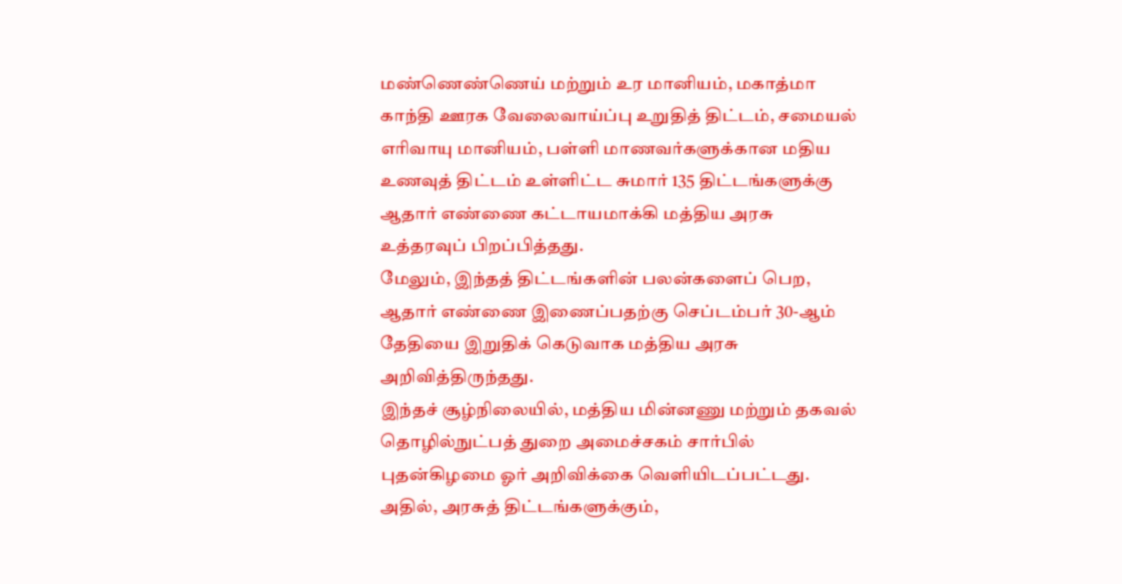மண்ணெண்ணெய் மற்றும் உர மானியம், மகாத்மா காந்தி ஊரக வேலைவாய்ப்பு உறுதித் திட்டம், சமையல் எரிவாயு மானியம், பள்ளி மாணவர்களுக்கான மதிய உணவுத் திட்டம் உள்ளிட்ட சுமார் 135 திட்டங்களுக்கு ஆதார் எண்ணை கட்டாயமாக்கி மத்திய அரசு உத்தரவுப் பிறப்பித்தது.
மேலும், இந்தத் திட்டங்களின் பலன்களைப் பெற, ஆதார் எண்ணை இணைப்பதற்கு செப்டம்பர் 30-ஆம் தேதியை இறுதிக் கெடுவாக மத்திய அரசு அறிவித்திருந்தது.
இந்தச் சூழ்நிலையில், மத்திய மின்னணு மற்றும் தகவல் தொழில்நுட்பத் துறை அமைச்சகம் சார்பில் புதன்கிழமை ஓர் அறிவிக்கை வெளியிடப்பட்டது. அதில், அரசுத் திட்டங்களுக்கும்,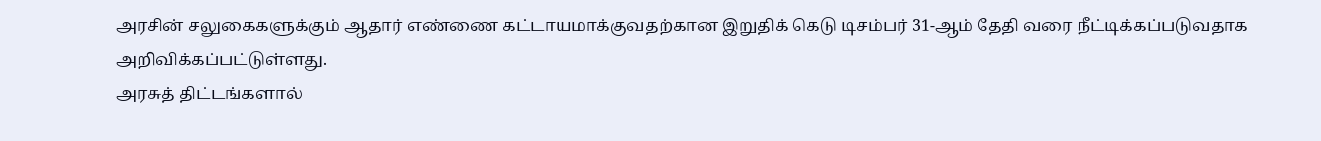அரசின் சலுகைகளுக்கும் ஆதார் எண்ணை கட்டாயமாக்குவதற்கான இறுதிக் கெடு டிசம்பர் 31-ஆம் தேதி வரை நீட்டிக்கப்படுவதாக அறிவிக்கப்பட்டுள்ளது.
அரசுத் திட்டங்களால்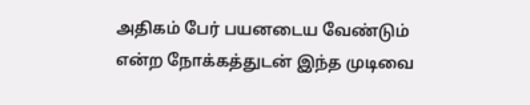அதிகம் பேர் பயனடைய வேண்டும் என்ற நோக்கத்துடன் இந்த முடிவை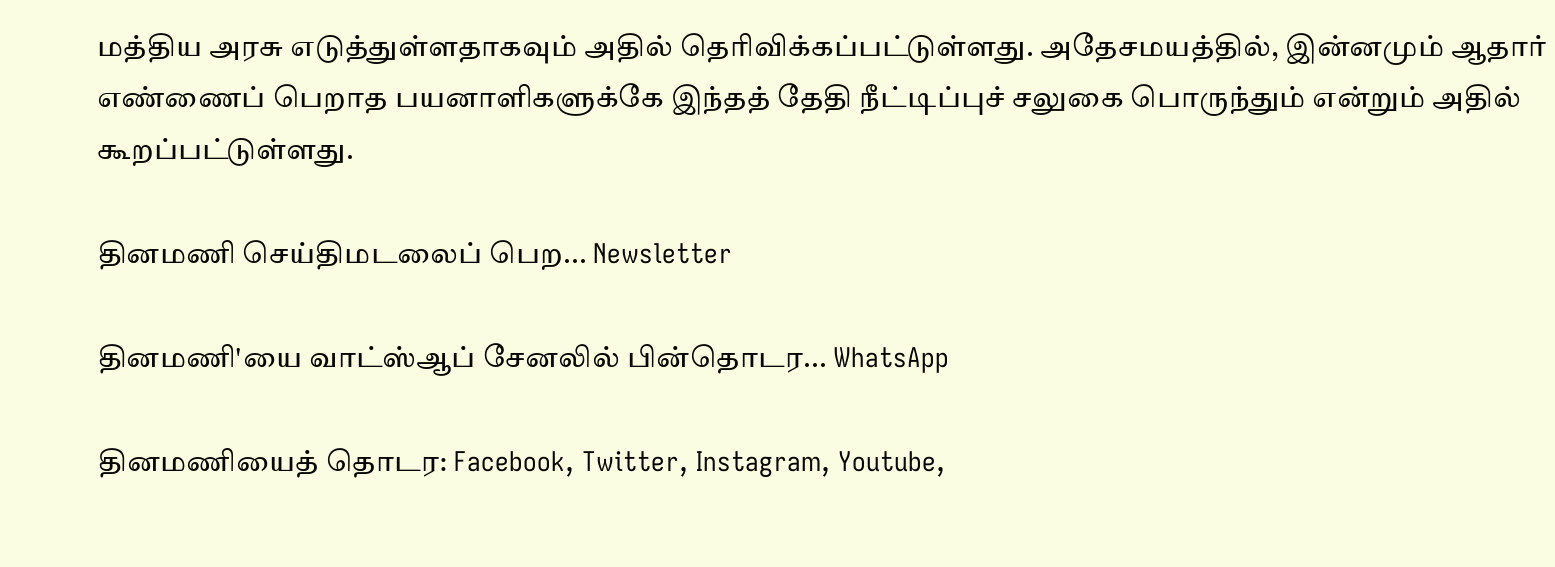மத்திய அரசு எடுத்துள்ளதாகவும் அதில் தெரிவிக்கப்பட்டுள்ளது. அதேசமயத்தில், இன்னமும் ஆதார் எண்ணைப் பெறாத பயனாளிகளுக்கே இந்தத் தேதி நீட்டிப்புச் சலுகை பொருந்தும் என்றும் அதில் கூறப்பட்டுள்ளது.

தினமணி செய்திமடலைப் பெற... Newsletter

தினமணி'யை வாட்ஸ்ஆப் சேனலில் பின்தொடர... WhatsApp

தினமணியைத் தொடர: Facebook, Twitter, Instagram, Youtube,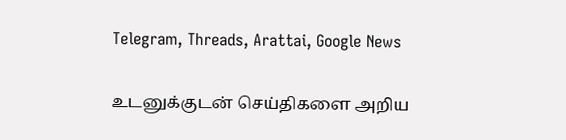Telegram, Threads, Arattai, Google News

உடனுக்குடன் செய்திகளை அறிய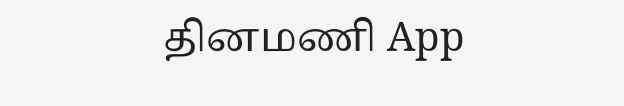தினமணி App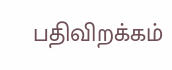பதிவிறக்கம்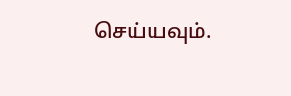செய்யவும்.